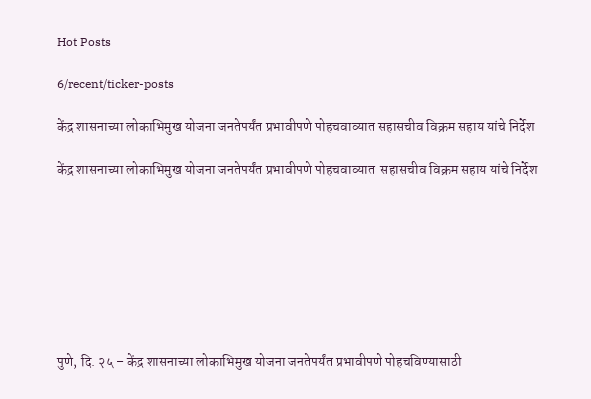Hot Posts

6/recent/ticker-posts

केंद्र शासनाच्‍या लोकाभि‍मुख योजना जनतेपर्यंत प्रभावीपणे पोहचवाव्यात सहासचीव विक्रम सहाय यांचे निर्देश

केंद्र शासनाच्‍या लोकाभि‍मुख योजना जनतेपर्यंत प्रभावीपणे पोहचवाव्यात  सहासचीव विक्रम सहाय यांचे निर्देश








पुणे, दि. २५ – केंद्र शासनाच्या लोकाभिमुख योजना जनतेपर्यंत प्रभावीपणे पोहचविण्यासाठी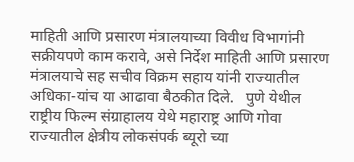माहिती आणि प्रसारण मंत्रालयाच्या विवीध विभागांनी सक्रीयपणे काम करावे, असे निर्देश माहिती आणि प्रसारण मंत्रालयाचे सह सचीव विक्रम सहाय यांनी राज्यातील अधिका-यांच या आढावा बैठकीत दिले.   पुणे येथील राष्ट्रीय फिल्म संग्राहालय येथे महाराष्ट्र आणि गोवा राज्यातील क्षेत्रीय लोकसंपर्क ब्यूरो च्या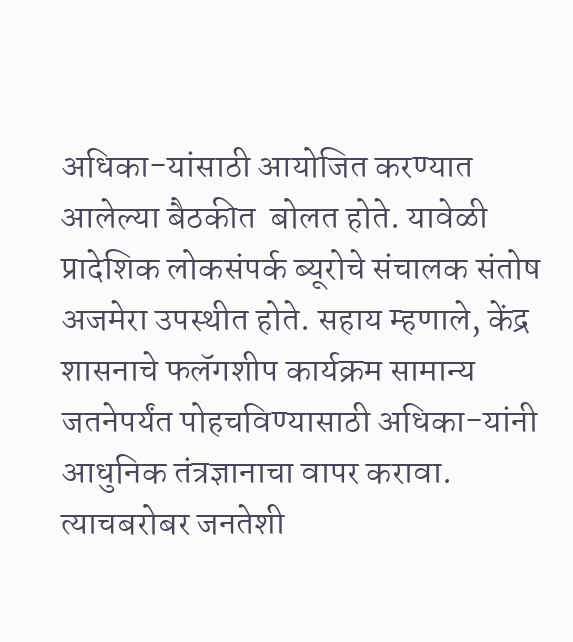अधिका-यांसाठी आयोजित करण्यात आलेल्या बैठकीत  बोलत होते. यावेळी प्रादेशिक लोकसंपर्क ब्यूरोचे संचालक संतोष अजमेरा उपस्थीत होते. सहाय म्हणाले, केंद्र शासनाचे फलॅगशीप कार्यक्रम सामान्य जतनेपर्यंत पोहचविण्यासाठी अधिका-यांनी आधुनिक तंत्रज्ञानाचा वापर करावा. त्याचबरोबर जनतेशी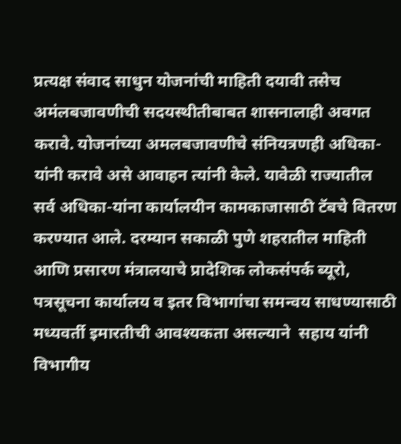प्रत्यक्ष संवाद साधुन योजनांची माहिती दयावी तसेच अमंलबजावणीची सदयस्थीतीबाबत शासनालाही अवगत करावे. योजनांच्या अमलबजावणीचे संनियत्रणही अधिका-यांनी करावे असे आवाहन त्यांनी केले. यावेळी राज्यातील सर्व अधिका-यांना कार्यालयीन कामकाजासाठी टॅबचे वितरण करण्यात आले. दरम्यान सकाळी पुणे शहरातील माहिती आणि प्रसारण मंत्रालयाचे प्रादेशिक लोकसंपर्क ब्यूरो, पत्रसूचना कार्यालय व इतर विभागांचा समन्वय साधण्यासाठी मध्यवर्ती इमारतीची आवश्यकता असल्याने  सहाय यांनी विभागीय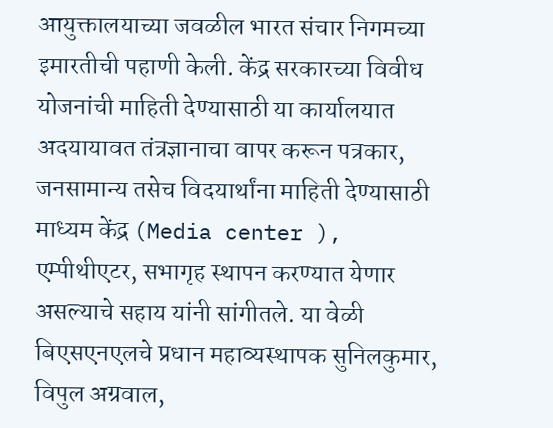आयुक्तालयाच्या जवळील भारत संचार निगमच्या इमारतीची पहाणी केली. केंद्र सरकारच्या विवीध योजनांची माहिती देण्यासाठी या कार्यालयात अदयायावत तंत्रज्ञानाचा वापर करून पत्रकार, जनसामान्य तसेच विदयार्थांना माहिती देण्यासाठी माध्यम केंद्र (Media center ), एम्पीथीएटर, सभागृह स्थापन करण्यात येणार असल्याचे सहाय यांनी सांगीतले. या वेळी बिएसएनएलचे प्रधान महाव्यस्थापक सुनिलकुमार, विपुल अग्रवाल,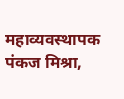महाव्यवस्थापक  पंकज मिश्रा,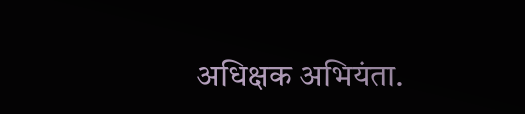अधिक्षक अभियंता.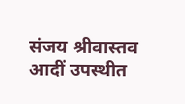संजय श्रीवास्तव आदीं उपस्थीत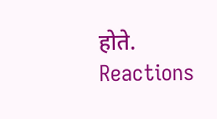होते.
Reactions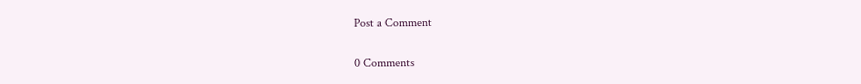Post a Comment

0 Comments